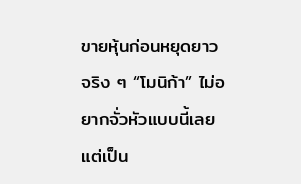ขายหุ้นก่อนหยุดยาว
จริง ๆ “โมนิก้า” ไม่อยากจั่วหัวแบบนี้เลย แต่เป็น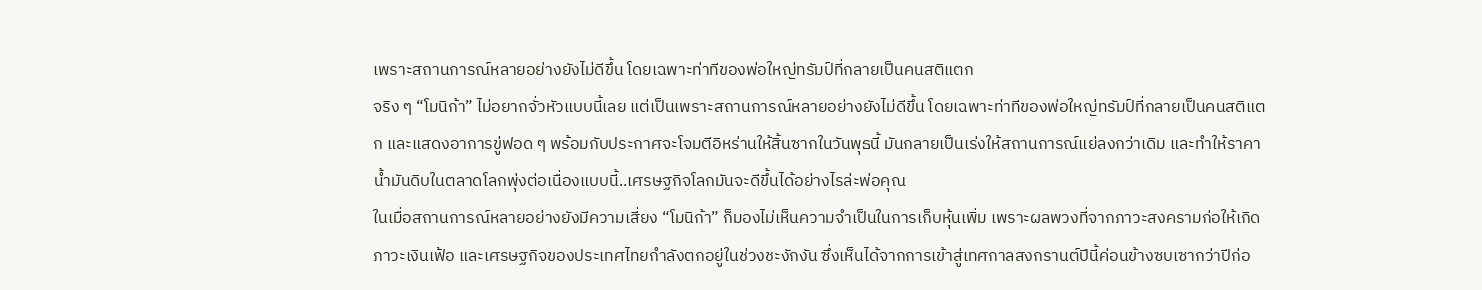เพราะสถานการณ์หลายอย่างยังไม่ดีขึ้น โดยเฉพาะท่าทีของพ่อใหญ่ทรัมป์ที่กลายเป็นคนสติแตก
จริง ๆ “โมนิก้า” ไม่อยากจั่วหัวแบบนี้เลย แต่เป็นเพราะสถานการณ์หลายอย่างยังไม่ดีขึ้น โดยเฉพาะท่าทีของพ่อใหญ่ทรัมป์ที่กลายเป็นคนสติแตก และแสดงอาการขู่ฟอด ๆ พร้อมกับประกาศจะโจมตีอิหร่านให้สิ้นซากในวันพุธนี้ มันกลายเป็นเร่งให้สถานการณ์แย่ลงกว่าเดิม และทำให้ราคาน้ำมันดิบในตลาดโลกพุ่งต่อเนื่องแบบนี้..เศรษฐกิจโลกมันจะดีขึ้นได้อย่างไรล่ะพ่อคุณ
ในเมื่อสถานการณ์หลายอย่างยังมีความเสี่ยง “โมนิก้า” ก็มองไม่เห็นความจำเป็นในการเก็บหุ้นเพิ่ม เพราะผลพวงที่จากภาวะสงครามก่อให้เกิดภาวะเงินเฟ้อ และเศรษฐกิจของประเทศไทยกำลังตกอยู่ในช่วงชะงักงัน ซึ่งเห็นได้จากการเข้าสู่เทศกาลสงกรานต์ปีนี้ค่อนข้างซบเซากว่าปีก่อ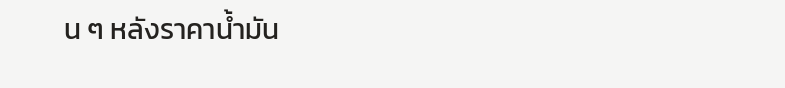น ๆ หลังราคาน้ำมัน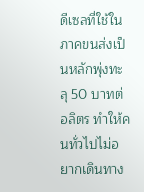ดีเซลที่ใช้ในภาคขนส่งเป็นหลักพุ่งทะลุ 50 บาทต่อลิตร ทำให้คนทั่วไปไม่อยากเดินทาง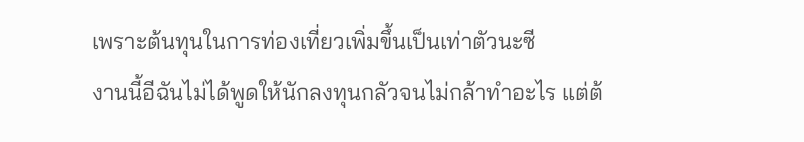เพราะต้นทุนในการท่องเที่ยวเพิ่มขึ้นเป็นเท่าตัวนะซี
งานนี้อีฉันไม่ได้พูดให้นักลงทุนกลัวจนไม่กล้าทำอะไร แต่ต้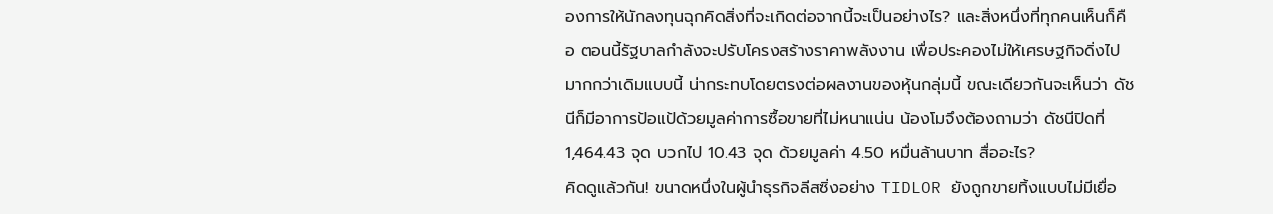องการให้นักลงทุนฉุกคิดสิ่งที่จะเกิดต่อจากนี้จะเป็นอย่างไร? และสิ่งหนึ่งที่ทุกคนเห็นก็คือ ตอนนี้รัฐบาลกำลังจะปรับโครงสร้างราคาพลังงาน เพื่อประคองไม่ให้เศรษฐกิจดิ่งไปมากกว่าเดิมแบบนี้ น่ากระทบโดยตรงต่อผลงานของหุ้นกลุ่มนี้ ขณะเดียวกันจะเห็นว่า ดัชนีก็มีอาการป้อแป้ด้วยมูลค่าการซื้อขายที่ไม่หนาแน่น น้องโมจึงต้องถามว่า ดัชนีปิดที่ 1,464.43 จุด บวกไป 10.43 จุด ด้วยมูลค่า 4.50 หมื่นล้านบาท สื่ออะไร?
คิดดูแล้วกัน! ขนาดหนึ่งในผู้นำธุรกิจลีสซิ่งอย่าง TIDLOR ยังถูกขายทิ้งแบบไม่มีเยื่อ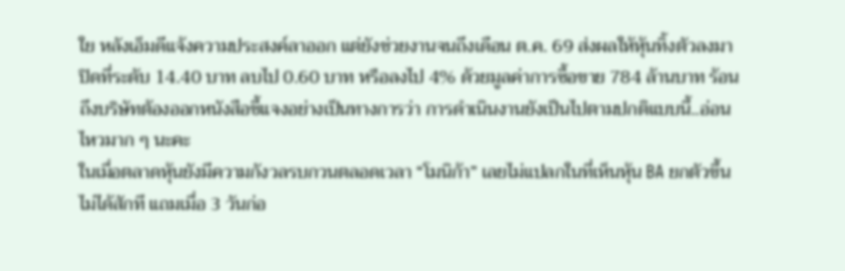ใย หลังเอ็มดีแจ้งความประสงค์ลาออก แต่ยังช่วยงานจนถึงเดือน ต.ค. 69 ส่งผลให้หุ้นทิ้งตัวลงมาปิดที่ระดับ 14.40 บาท ลบไป 0.60 บาท หรือลงไป 4% ด้วยมูลค่าการซื้อขาย 784 ล้านบาท ร้อนถึงบริษัทต้องออกหนังสือชี้แจงอย่างเป็นทางการว่า การดำเนินงานยังเป็นไปตามปกติแบบนี้..อ่อนไหวมาก ๆ นะคะ
ในเมื่อตลาดหุ้นยังมีความกังวลรบกวนตลอดเวลา “โมนิก้า” เลยไม่แปลกในที่เห็นหุ้น BA ยกตัวขึ้นไม่ได้สักที แถมเมื่อ 3 วันก่อ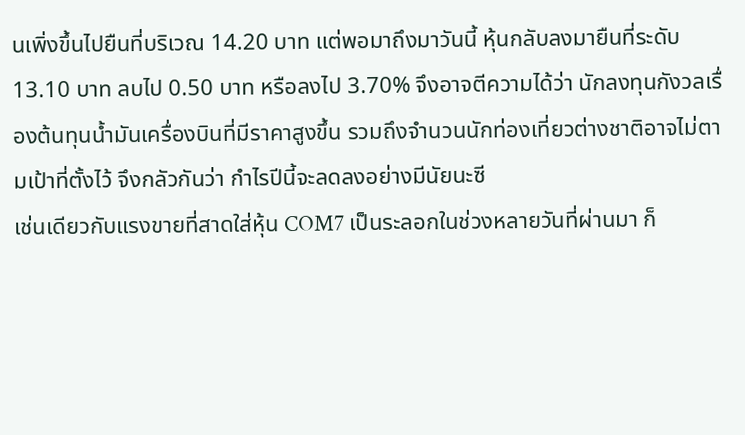นเพิ่งขึ้นไปยืนที่บริเวณ 14.20 บาท แต่พอมาถึงมาวันนี้ หุ้นกลับลงมายืนที่ระดับ 13.10 บาท ลบไป 0.50 บาท หรือลงไป 3.70% จึงอาจตีความได้ว่า นักลงทุนกังวลเรื่องต้นทุนน้ำมันเครื่องบินที่มีราคาสูงขึ้น รวมถึงจำนวนนักท่องเที่ยวต่างชาติอาจไม่ตามเป้าที่ตั้งไว้ จึงกลัวกันว่า กำไรปีนี้จะลดลงอย่างมีนัยนะซี
เช่นเดียวกับแรงขายที่สาดใส่หุ้น COM7 เป็นระลอกในช่วงหลายวันที่ผ่านมา ก็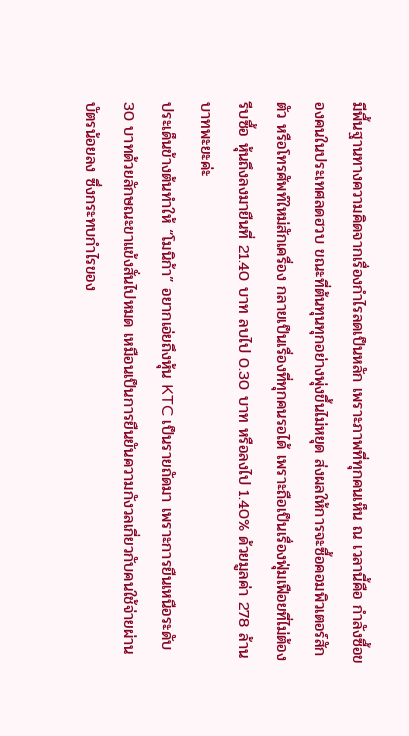มีพื้นฐานทางความคิดจากเรื่องกำไรลดเป็นหลัก เพราะภาพที่ทุกคนเห็น ณ เวลานี้คือ กำลังซื้อของคนในประเทศลดฮวบ ขณะที่ต้นทุนทุกอย่างพุ่งขึ้นไม่หยุด ส่งผลให้การจะซื้อคอมพิวเตอร์สักตัว หรือโทรศัพท์ใหม่สักเครื่อง กลายเป็นเรื่องที่ทุกคนรอได้ เพราะถือเป็นเรื่องฟุ่มเฟือยที่ไม่ต้องรีบซื้อ หุ้นถึงลงมายืนที่ 21.40 บาท ลบไป 0.30 บาท หรือลงไป 1.40% ด้วยมูลค่า 278 ล้านบาทพะยะค่ะ
ประเด็นข้างต้นทำให้ “โมนิก้า” อยากเอ่ยถึงหุ้น KTC เป็นรายถัดมา เพราะการยืนเหนือระดับ 30 บาทด้วยลักษณะขาแข้งสั่นไปหมด เหมือนเป็นการยืนยันความกังวลเกี่ยวกับคนใช้จ่ายผ่านบัตรน้อยลง ซึ่งกระทบกำไรของ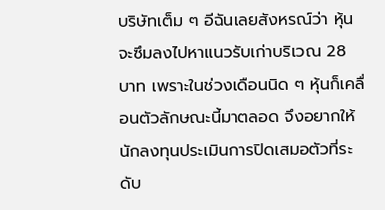บริษัทเต็ม ๆ อีฉันเลยสังหรณ์ว่า หุ้นจะซึมลงไปหาแนวรับเก่าบริเวณ 28 บาท เพราะในช่วงเดือนนิด ๆ หุ้นก็เคลื่อนตัวลักษณะนี้มาตลอด จึงอยากให้นักลงทุนประเมินการปิดเสมอตัวที่ระดับ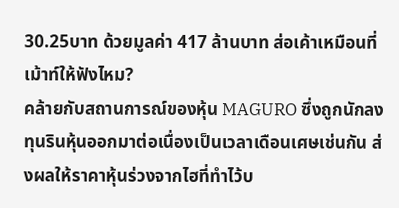30.25บาท ด้วยมูลค่า 417 ล้านบาท ส่อเค้าเหมือนที่เม้าท์ให้ฟังไหม?
คล้ายกับสถานการณ์ของหุ้น MAGURO ซึ่งถูกนักลงทุนรินหุ้นออกมาต่อเนื่องเป็นเวลาเดือนเศษเช่นกัน ส่งผลให้ราคาหุ้นร่วงจากไฮที่ทำไว้บ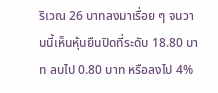ริเวณ 26 บาทลงมาเรื่อย ๆ จนวานนี้เห็นหุ้นยืนปิดที่ระดับ 18.80 บาท ลบไป 0.80 บาท หรือลงไป 4%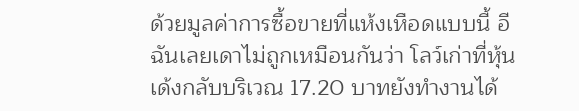ด้วยมูลค่าการซื้อขายที่แห้งเหือดแบบนี้ อีฉันเลยเดาไม่ถูกเหมือนกันว่า โลว์เก่าที่หุ้นเด้งกลับบริเวณ 17.20 บาทยังทำงานได้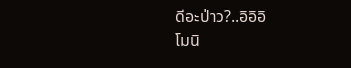ดีอะป่าว?..อิอิอิ
โมนิ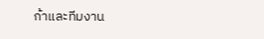ก้าและทีมงาน